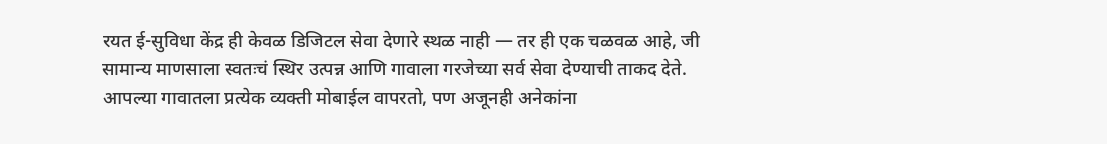रयत ई-सुविधा केंद्र ही केवळ डिजिटल सेवा देणारे स्थळ नाही — तर ही एक चळवळ आहे, जी सामान्य माणसाला स्वतःचं स्थिर उत्पन्न आणि गावाला गरजेच्या सर्व सेवा देण्याची ताकद देते.
आपल्या गावातला प्रत्येक व्यक्ती मोबाईल वापरतो, पण अजूनही अनेकांना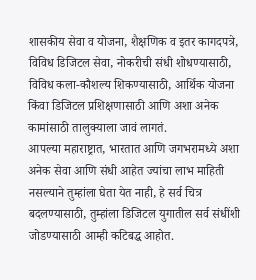शासकीय सेवा व योजना, शैक्षणिक व इतर कागदपत्रे, विविध डिजिटल सेवा, नोकरीची संधी शोधण्यासाठी, विविध कला-कौशल्य शिकण्यासाठी, आर्थिक योजना किंवा डिजिटल प्रशिक्षणासाठी आणि अशा अनेक कामांसाठी तालुक्याला जावं लागतं.
आपल्या महाराष्ट्रात, भारतात आणि जगभरामध्ये अशा अनेक सेवा आणि संधी आहेत ज्यांचा लाभ माहिती नसल्याने तुम्हांला घेता येत नाही, हे सर्व चित्र बदलण्यासाठी, तुम्हांला डिजिटल युगातील सर्व संधींशी जोडण्यासाठी आम्ही कटिबद्ध आहोत.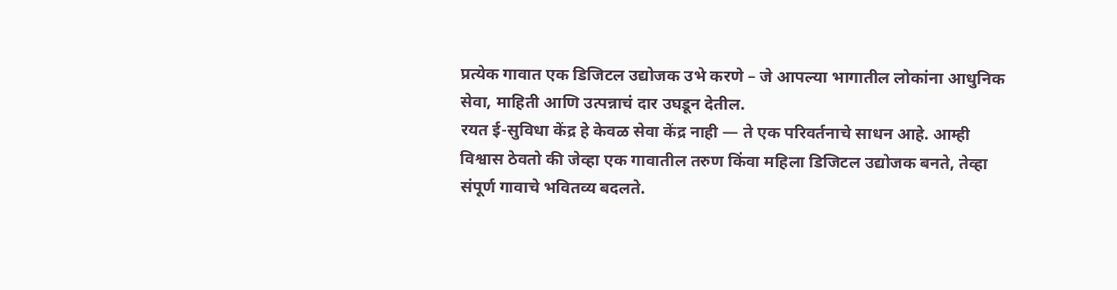प्रत्येक गावात एक डिजिटल उद्योजक उभे करणे – जे आपल्या भागातील लोकांना आधुनिक सेवा, माहिती आणि उत्पन्नाचं दार उघडून देतील.
रयत ई-सुविधा केंद्र हे केवळ सेवा केंद्र नाही — ते एक परिवर्तनाचे साधन आहे. आम्ही विश्वास ठेवतो की जेव्हा एक गावातील तरुण किंवा महिला डिजिटल उद्योजक बनते, तेव्हा संपूर्ण गावाचे भवितव्य बदलते.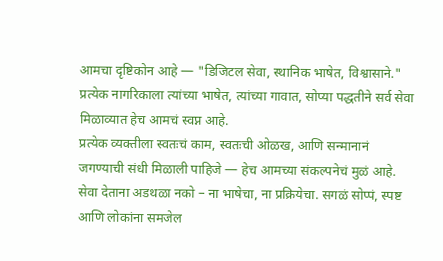आमचा दृष्टिकोन आहे — "डिजिटल सेवा, स्थानिक भाषेत, विश्वासाने." प्रत्येक नागरिकाला त्यांच्या भाषेत, त्यांच्या गावात, सोप्या पद्धतीने सर्व सेवा मिळाव्यात हेच आमचं स्वप्न आहे.
प्रत्येक व्यक्तीला स्वतःचं काम, स्वतःची ओळख, आणि सन्मानानं जगण्याची संधी मिळाली पाहिजे — हेच आमच्या संकल्पनेचं मुळं आहे.
सेवा देताना अडथळा नको – ना भाषेचा, ना प्रक्रियेचा. सगळं सोप्पं, स्पष्ट आणि लोकांना समजेल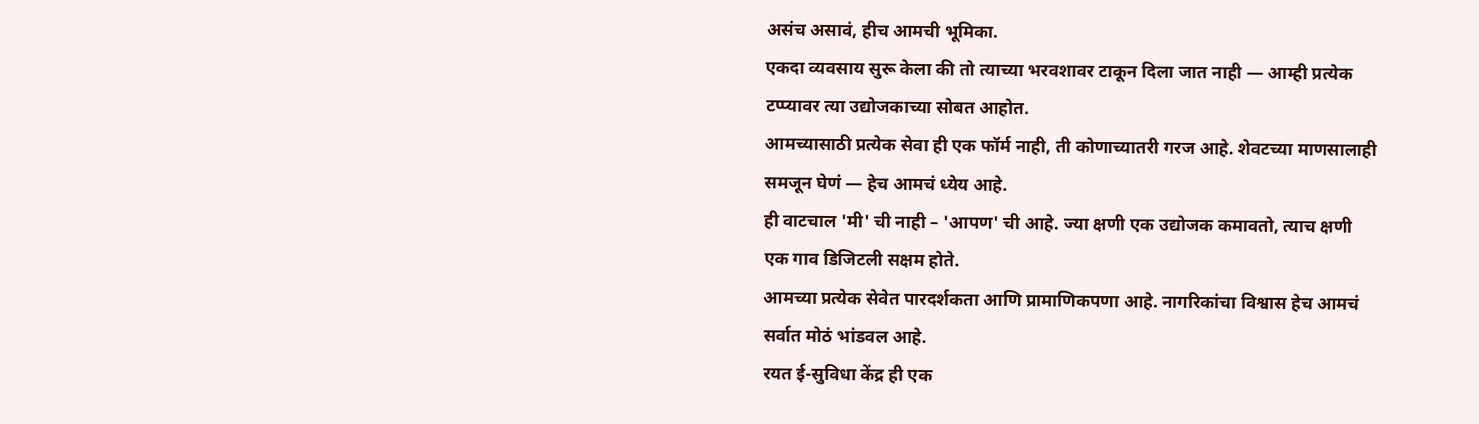असंच असावं, हीच आमची भूमिका.
एकदा व्यवसाय सुरू केला की तो त्याच्या भरवशावर टाकून दिला जात नाही — आम्ही प्रत्येक टप्प्यावर त्या उद्योजकाच्या सोबत आहोत.
आमच्यासाठी प्रत्येक सेवा ही एक फॉर्म नाही, ती कोणाच्यातरी गरज आहे. शेवटच्या माणसालाही समजून घेणं — हेच आमचं ध्येय आहे.
ही वाटचाल 'मी' ची नाही – 'आपण' ची आहे. ज्या क्षणी एक उद्योजक कमावतो, त्याच क्षणी एक गाव डिजिटली सक्षम होते.
आमच्या प्रत्येक सेवेत पारदर्शकता आणि प्रामाणिकपणा आहे. नागरिकांचा विश्वास हेच आमचं सर्वात मोठं भांडवल आहे.
रयत ई-सुविधा केंद्र ही एक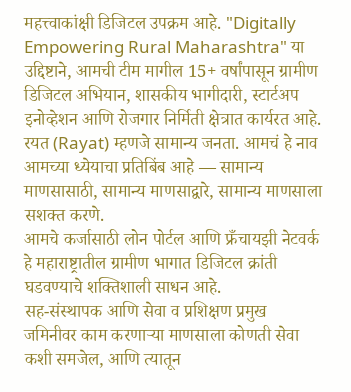महत्त्वाकांक्षी डिजिटल उपक्रम आहे. "Digitally Empowering Rural Maharashtra" या उद्दिष्टाने, आमची टीम मागील 15+ वर्षांपासून ग्रामीण डिजिटल अभियान, शासकीय भागीदारी, स्टार्टअप इनोव्हेशन आणि रोजगार निर्मिती क्षेत्रात कार्यरत आहे.
रयत (Rayat) म्हणजे सामान्य जनता. आमचं हे नाव आमच्या ध्येयाचा प्रतिबिंब आहे — सामान्य माणसासाठी, सामान्य माणसाद्वारे, सामान्य माणसाला सशक्त करणे.
आमचे कर्जासाठी लोन पोर्टल आणि फ्रँचायझी नेटवर्क हे महाराष्ट्रातील ग्रामीण भागात डिजिटल क्रांती घडवण्याचे शक्तिशाली साधन आहे.
सह-संस्थापक आणि सेवा व प्रशिक्षण प्रमुख
जमिनीवर काम करणाऱ्या माणसाला कोणती सेवा कशी समजेल, आणि त्यातून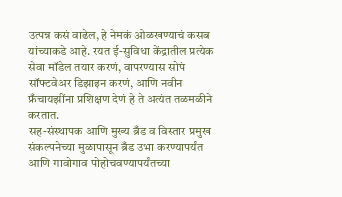उत्पन्न कसं वाढेल, हे नेमकं ओळखण्याचं कसब यांच्याकडे आहे. रयत ई-सुविधा केंद्रातील प्रत्येक सेवा मॉडेल तयार करणं, वापरण्यास सोपं सॉफ्टवेअर डिझाइन करणं, आणि नवीन फ्रँचायझींना प्रशिक्षण देणं हे ते अत्यंत तळमळीने करतात.
सह-संस्थापक आणि मुख्य ब्रँड व विस्तार प्रमुख
संकल्पनेच्या मुळापासून ब्रँड उभा करण्यापर्यंत आणि गावोगाव पोहोचवण्यापर्यंतच्या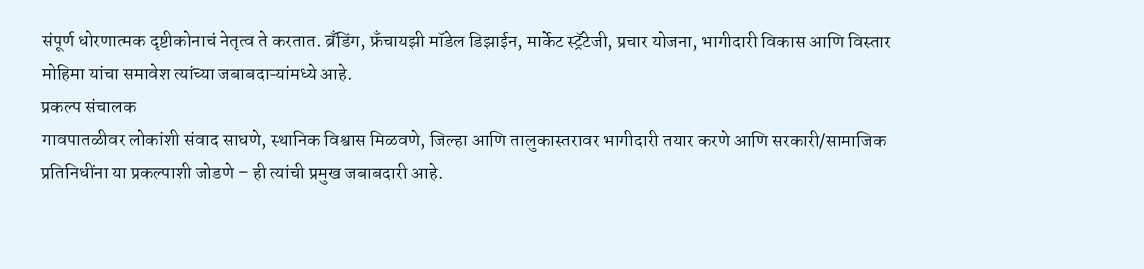संपूर्ण धोरणात्मक दृष्टीकोनाचं नेतृत्व ते करतात. ब्रँडिंग, फ्रँचायझी मॉडेल डिझाईन, मार्केट स्ट्रॅटेजी, प्रचार योजना, भागीदारी विकास आणि विस्तार मोहिमा यांचा समावेश त्यांच्या जबाबदाऱ्यांमध्ये आहे.
प्रकल्प संचालक
गावपातळीवर लोकांशी संवाद साधणे, स्थानिक विश्वास मिळवणे, जिल्हा आणि तालुकास्तरावर भागीदारी तयार करणे आणि सरकारी/सामाजिक प्रतिनिधींना या प्रकल्पाशी जोडणे – ही त्यांची प्रमुख जबाबदारी आहे.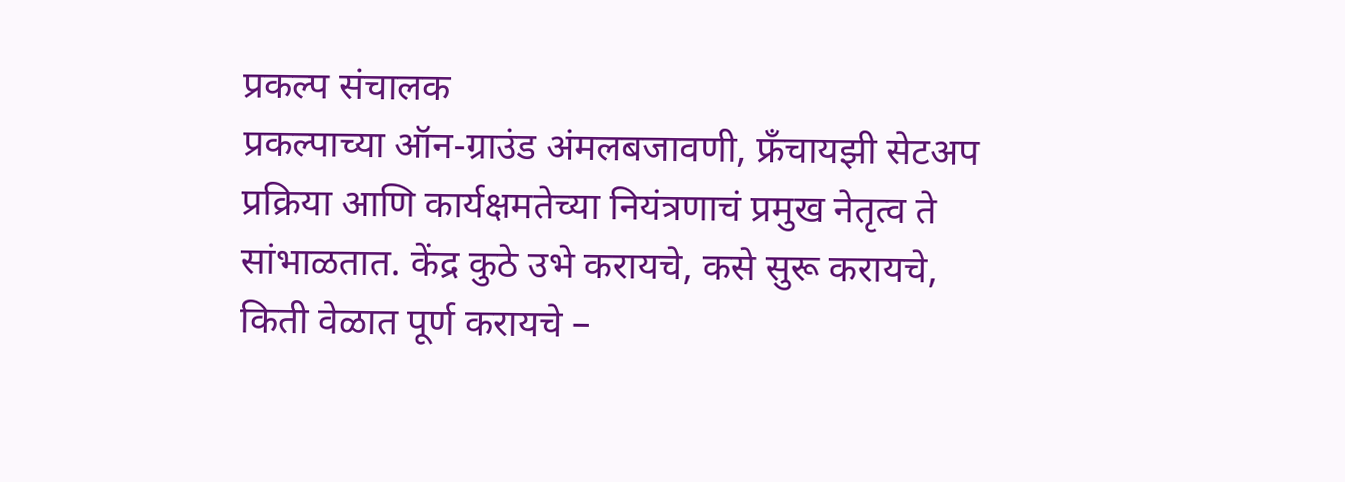प्रकल्प संचालक
प्रकल्पाच्या ऑन-ग्राउंड अंमलबजावणी, फ्रँचायझी सेटअप प्रक्रिया आणि कार्यक्षमतेच्या नियंत्रणाचं प्रमुख नेतृत्व ते सांभाळतात. केंद्र कुठे उभे करायचे, कसे सुरू करायचे, किती वेळात पूर्ण करायचे –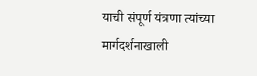याची संपूर्ण यंत्रणा त्यांच्या मार्गदर्शनाखाली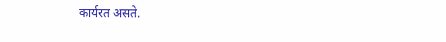कार्यरत असते.